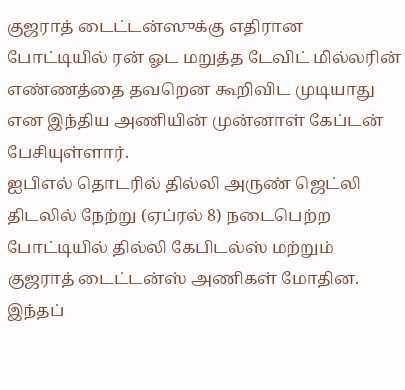குஜராத் டைட்டன்ஸுக்கு எதிரான போட்டியில் ரன் ஓட மறுத்த டேவிட் மில்லரின் எண்ணத்தை தவறென கூறிவிட முடியாது என இந்திய அணியின் முன்னாள் கேப்டன் பேசியுள்ளார்.
ஐபிஎல் தொடரில் தில்லி அருண் ஜெட்லி திடலில் நேற்று (ஏப்ரல் 8) நடைபெற்ற போட்டியில் தில்லி கேபிடல்ஸ் மற்றும் குஜராத் டைட்டன்ஸ் அணிகள் மோதின. இந்தப்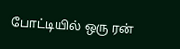போட்டியில் ஒரு ரன்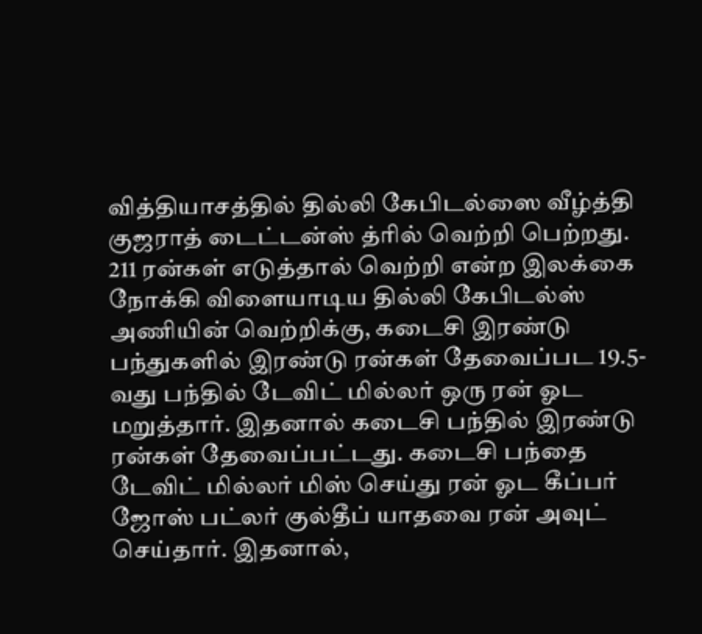வித்தியாசத்தில் தில்லி கேபிடல்ஸை வீழ்த்தி குஜராத் டைட்டன்ஸ் த்ரில் வெற்றி பெற்றது.
211 ரன்கள் எடுத்தால் வெற்றி என்ற இலக்கை நோக்கி விளையாடிய தில்லி கேபிடல்ஸ் அணியின் வெற்றிக்கு, கடைசி இரண்டு பந்துகளில் இரண்டு ரன்கள் தேவைப்பட 19.5-வது பந்தில் டேவிட் மில்லர் ஒரு ரன் ஓட மறுத்தார். இதனால் கடைசி பந்தில் இரண்டு ரன்கள் தேவைப்பட்டது. கடைசி பந்தை டேவிட் மில்லர் மிஸ் செய்து ரன் ஓட கீப்பர் ஜோஸ் பட்லர் குல்தீப் யாதவை ரன் அவுட் செய்தார். இதனால்,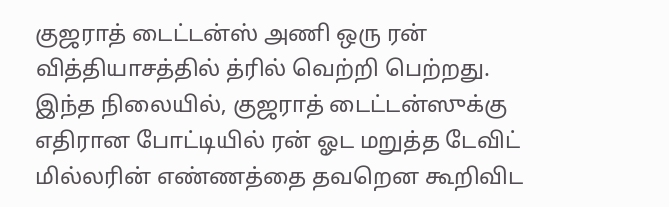குஜராத் டைட்டன்ஸ் அணி ஒரு ரன் வித்தியாசத்தில் த்ரில் வெற்றி பெற்றது.
இந்த நிலையில், குஜராத் டைட்டன்ஸுக்கு எதிரான போட்டியில் ரன் ஓட மறுத்த டேவிட் மில்லரின் எண்ணத்தை தவறென கூறிவிட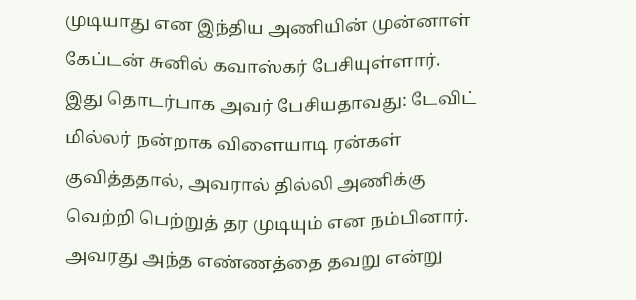முடியாது என இந்திய அணியின் முன்னாள் கேப்டன் சுனில் கவாஸ்கர் பேசியுள்ளார்.
இது தொடர்பாக அவர் பேசியதாவது: டேவிட் மில்லர் நன்றாக விளையாடி ரன்கள் குவித்ததால், அவரால் தில்லி அணிக்கு வெற்றி பெற்றுத் தர முடியும் என நம்பினார். அவரது அந்த எண்ணத்தை தவறு என்று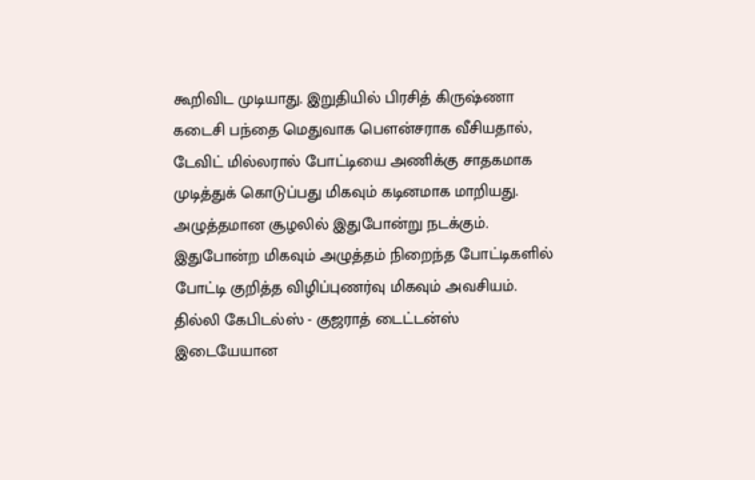கூறிவிட முடியாது. இறுதியில் பிரசித் கிருஷ்ணா கடைசி பந்தை மெதுவாக பௌன்சராக வீசியதால், டேவிட் மில்லரால் போட்டியை அணிக்கு சாதகமாக முடித்துக் கொடுப்பது மிகவும் கடினமாக மாறியது. அழுத்தமான சூழலில் இதுபோன்று நடக்கும்.
இதுபோன்ற மிகவும் அழுத்தம் நிறைந்த போட்டிகளில் போட்டி குறித்த விழிப்புணர்வு மிகவும் அவசியம். தில்லி கேபிடல்ஸ் - குஜராத் டைட்டன்ஸ் இடையேயான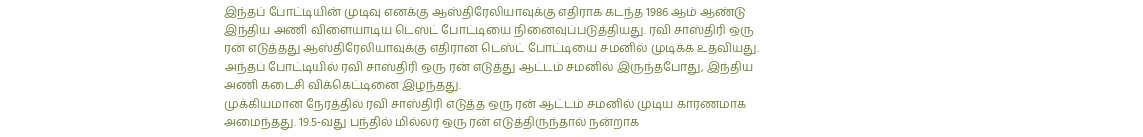இந்தப் போட்டியின் முடிவு எனக்கு ஆஸ்திரேலியாவுக்கு எதிராக கடந்த 1986 ஆம் ஆண்டு இந்திய அணி விளையாடிய டெஸ்ட் போட்டியை நினைவுப்படுத்தியது. ரவி சாஸ்திரி ஒரு ரன் எடுத்தது ஆஸ்திரேலியாவுக்கு எதிரான டெஸ்ட் போட்டியை சமனில் முடிக்க உதவியது. அந்தப் போட்டியில் ரவி சாஸ்திரி ஒரு ரன் எடுத்து ஆட்டம் சமனில் இருந்தபோது, இந்திய அணி கடைசி விக்கெட்டினை இழந்தது.
முக்கியமான நேரத்தில் ரவி சாஸ்திரி எடுத்த ஒரு ரன் ஆட்டம் சமனில் முடிய காரணமாக அமைந்தது. 19.5-வது பந்தில் மில்லர் ஒரு ரன் எடுத்திருந்தால் நன்றாக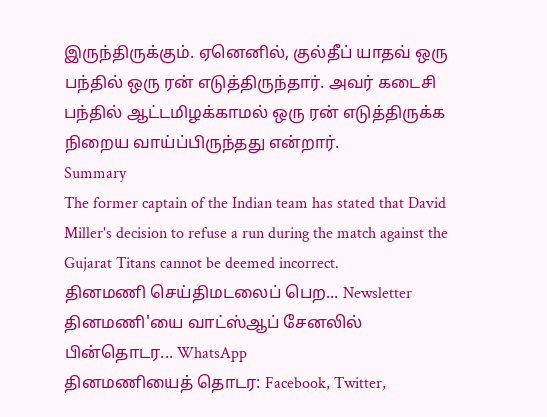இருந்திருக்கும். ஏனெனில், குல்தீப் யாதவ் ஒரு பந்தில் ஒரு ரன் எடுத்திருந்தார். அவர் கடைசி பந்தில் ஆட்டமிழக்காமல் ஒரு ரன் எடுத்திருக்க நிறைய வாய்ப்பிருந்தது என்றார்.
Summary
The former captain of the Indian team has stated that David Miller's decision to refuse a run during the match against the Gujarat Titans cannot be deemed incorrect.
தினமணி செய்திமடலைப் பெற... Newsletter
தினமணி'யை வாட்ஸ்ஆப் சேனலில் பின்தொடர... WhatsApp
தினமணியைத் தொடர: Facebook, Twitter,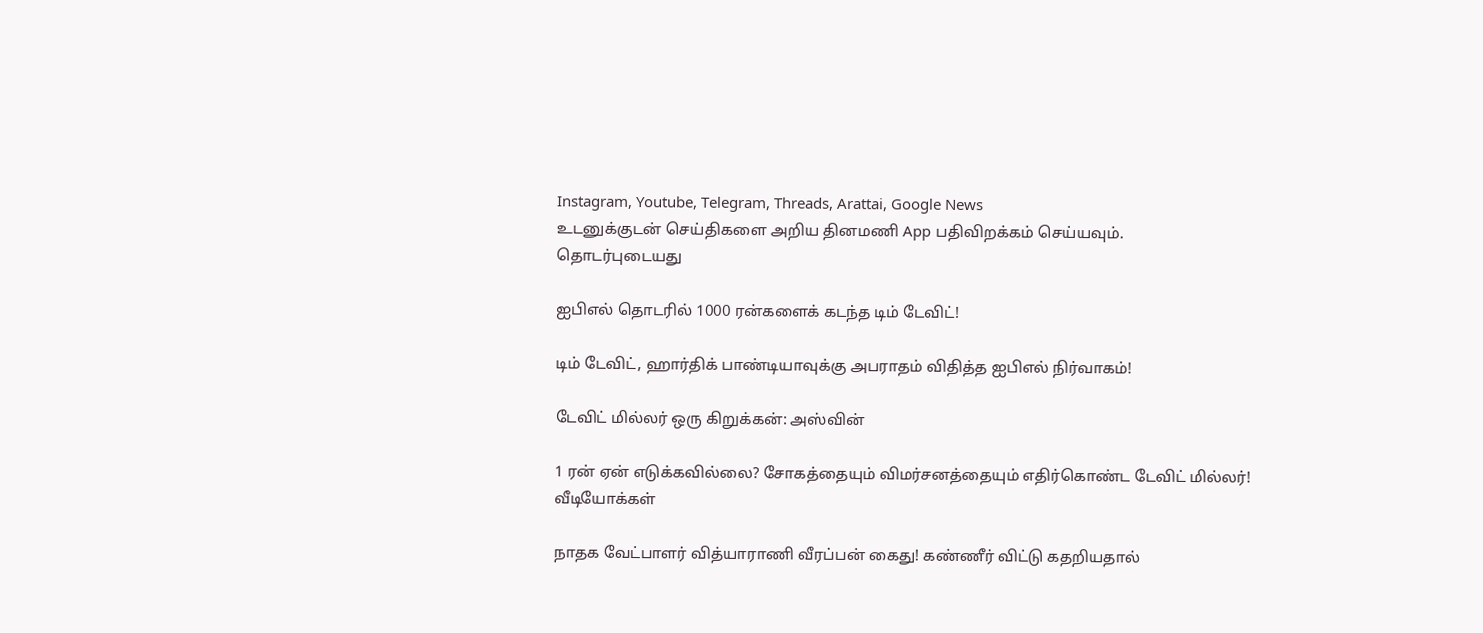Instagram, Youtube, Telegram, Threads, Arattai, Google News
உடனுக்குடன் செய்திகளை அறிய தினமணி App பதிவிறக்கம் செய்யவும்.
தொடர்புடையது

ஐபிஎல் தொடரில் 1000 ரன்களைக் கடந்த டிம் டேவிட்!

டிம் டேவிட், ஹார்திக் பாண்டியாவுக்கு அபராதம் விதித்த ஐபிஎல் நிர்வாகம்!

டேவிட் மில்லர் ஒரு கிறுக்கன்: அஸ்வின்

1 ரன் ஏன் எடுக்கவில்லை? சோகத்தையும் விமர்சனத்தையும் எதிர்கொண்ட டேவிட் மில்லர்!
வீடியோக்கள்

நாதக வேட்பாளர் வித்யாராணி வீரப்பன் கைது! கண்ணீர் விட்டு கதறியதால்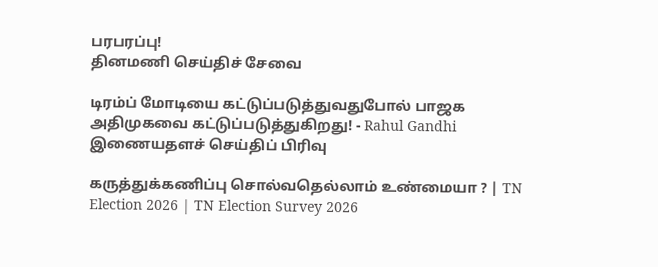பரபரப்பு!
தினமணி செய்திச் சேவை

டிரம்ப் மோடியை கட்டுப்படுத்துவதுபோல் பாஜக அதிமுகவை கட்டுப்படுத்துகிறது! - Rahul Gandhi
இணையதளச் செய்திப் பிரிவு

கருத்துக்கணிப்பு சொல்வதெல்லாம் உண்மையா ? | TN Election 2026 | TN Election Survey 2026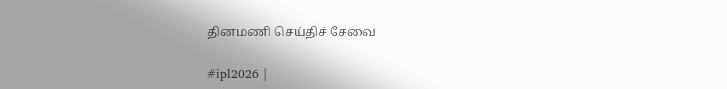தினமணி செய்திச் சேவை

#ipl2026 |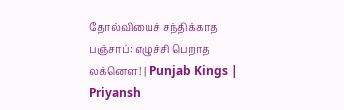தோல்வியைச் சந்திக்காத பஞ்சாப்: எழுச்சி பெறாத லக்னௌ! | Punjab Kings | Priyansh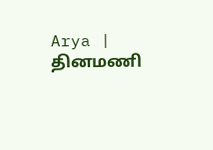Arya |
தினமணி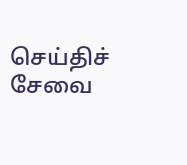செய்திச் சேவை